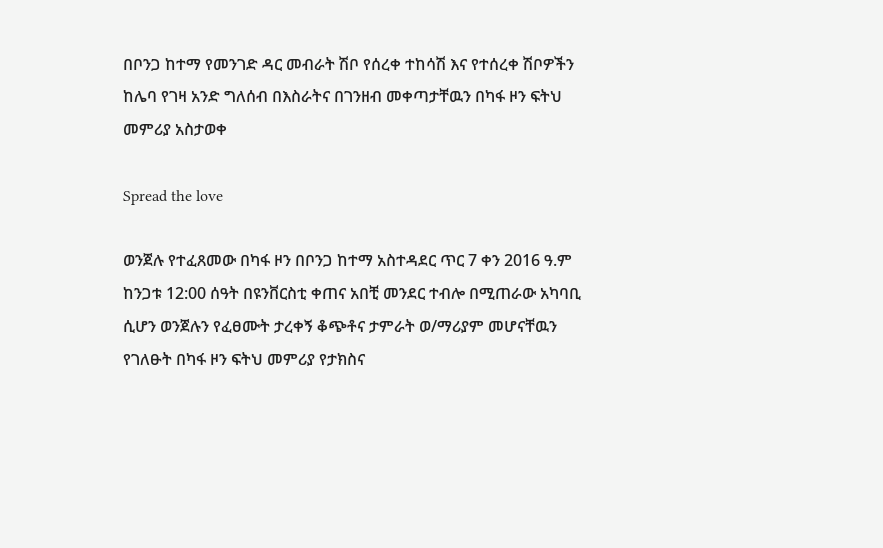በቦንጋ ከተማ የመንገድ ዳር መብራት ሽቦ የሰረቀ ተከሳሽ እና የተሰረቀ ሽቦዎችን ከሌባ የገዛ አንድ ግለሰብ በእስራትና በገንዘብ መቀጣታቸዉን በካፋ ዞን ፍትህ መምሪያ አስታወቀ

Spread the love

ወንጀሉ የተፈጸመው በካፋ ዞን በቦንጋ ከተማ አስተዳደር ጥር 7 ቀን 2016 ዓ.ም ከንጋቱ 12:00 ሰዓት በዩንቨርስቲ ቀጠና አበቺ መንደር ተብሎ በሚጠራው አካባቢ ሲሆን ወንጀሉን የፈፀሙት ታረቀኝ ቆጭቶና ታምራት ወ/ማሪያም መሆናቸዉን የገለፁት በካፋ ዞን ፍትህ መምሪያ የታክስና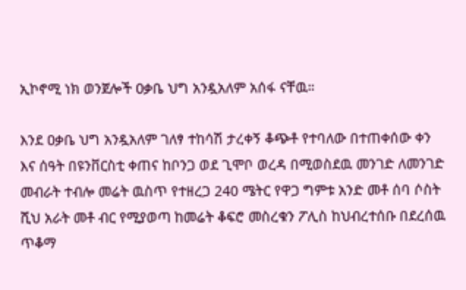ኢኮኖሚ ነክ ወንጀሎች ዐቃቤ ህግ አንዷአለም አሰፋ ናቸዉ።

እንደ ዐቃቤ ህግ አንዷአለም ገለፃ ተከሳሽ ታረቀኝ ቆጭቶ የተባለው በተጠቀሰው ቀን እና ሰዓት በዩንቨርስቲ ቀጠና ከቦንጋ ወደ ጊሞቦ ወረዳ በሚወስደዉ መንገድ ለመንገድ መብራት ተብሎ መሬት ዉስጥ የተዘረጋ 240 ሜትር የዋጋ ግምቱ አንድ መቶ ሰባ ሶስት ሺህ አራት መቶ ብር የሚያወጣ ከመሬት ቆፍሮ መስረቁን ፖሊስ ከህብረተሰቡ በደረሰዉ ጥቆማ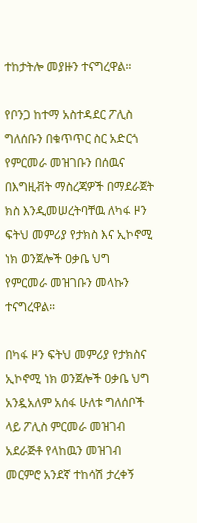ተከታትሎ መያዙን ተናግረዋል።

የቦንጋ ከተማ አስተዳደር ፖሊስ ግለሰቡን በቁጥጥር ስር አድርጎ የምርመራ መዝገቡን በሰዉና በእግዚቭት ማስረጃዎች በማደራጀት ክስ እንዲመሠረትባቸዉ ለካፋ ዞን ፍትህ መምሪያ የታክስ እና ኢኮኖሚ ነክ ወንጀሎች ዐቃቤ ህግ የምርመራ መዝገቡን መላኩን ተናግረዋል።

በካፋ ዞን ፍትህ መምሪያ የታክስና ኢኮኖሚ ነክ ወንጀሎች ዐቃቤ ህግ አንዷአለም አሰፋ ሁለቱ ግለሰቦች ላይ ፖሊስ ምርመራ መዝገብ አደራጅቶ የላከዉን መዝገብ መርምሮ አንደኛ ተከሳሽ ታረቀኝ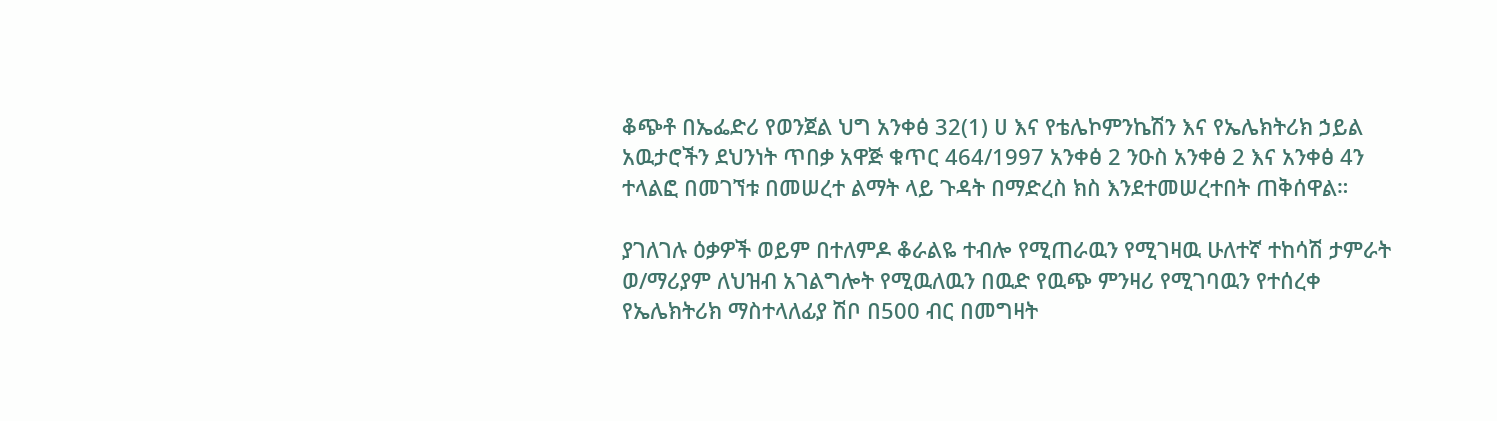ቆጭቶ በኤፌድሪ የወንጀል ህግ አንቀፅ 32(1) ሀ እና የቴሌኮምንኬሽን እና የኤሌክትሪክ ኃይል አዉታሮችን ደህንነት ጥበቃ አዋጅ ቁጥር 464/1997 አንቀፅ 2 ንዑስ አንቀፅ 2 እና አንቀፅ 4ን ተላልፎ በመገኘቱ በመሠረተ ልማት ላይ ጉዳት በማድረስ ክስ እንደተመሠረተበት ጠቅሰዋል።

ያገለገሉ ዕቃዎች ወይም በተለምዶ ቆራልዬ ተብሎ የሚጠራዉን የሚገዛዉ ሁለተኛ ተከሳሽ ታምራት ወ/ማሪያም ለህዝብ አገልግሎት የሚዉለዉን በዉድ የዉጭ ምንዛሪ የሚገባዉን የተሰረቀ የኤሌክትሪክ ማስተላለፊያ ሽቦ በ500 ብር በመግዛት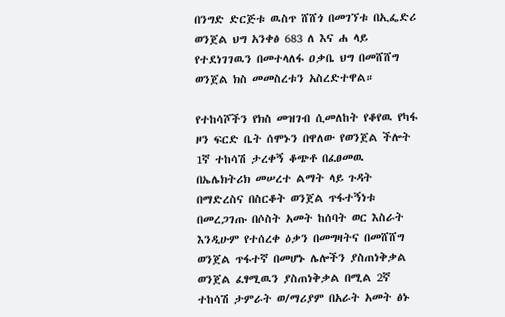በንግድ ድርጅቱ ዉስጥ ሸሸጎ በመገኘቱ በኢፌድሪ ወንጀል ህግ አንቀፅ 683 ለ እና ሐ ላይ የተደነገገዉን በመተላለፋ ዐቃቤ ህግ በመሸሸግ ወንጀል ክስ መመስረቱን አስረድተዋል።

የተከሳሾችን የክስ መዝገብ ሲመለከት የቆየዉ የካፋ ዞን ፍርድ ቤት ሰሞኑን በዋለው የወንጀል ችሎት 1ኛ ተከሳሽ ታረቀኝ ቆጭቶ በፈፀመዉ በኤሌክትሪክ መሠረተ ልማት ላይ ጉዳት በማድረስና በስርቆት ወንጀል ጥፋተኝነቱ በመረጋገጡ በሶስት አመት ከሰባት ወር እስራት እንዲሁም የተሰረቀ ዕቃን በመግዛትና በመሸሸግ ወንጀል ጥፋተኛ በመሆኑ ሌሎችን ያስጠነቅቃል ወንጀል ፈፃሚዉን ያስጠነቅቃል በሚል 2ኛ ተከሳሽ ታምራት ወ/ማሪያም በአራት አመት ፅኑ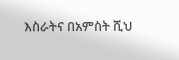እስራትና በአምስት ሺህ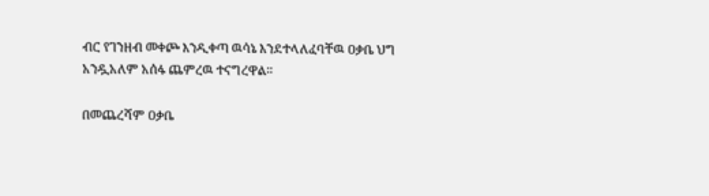ብር የገንዘብ መቀጮ እንዲቀጣ ዉሳኔ እንደተላለፈባቸዉ ዐቃቤ ህግ አንዷአለም አሰፋ ጨምረዉ ተናግረዋል።

በመጨረሻም ዐቃቤ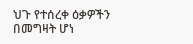ህጉ የተሰረቀ ዕቃዎችን በመግዛት ሆነ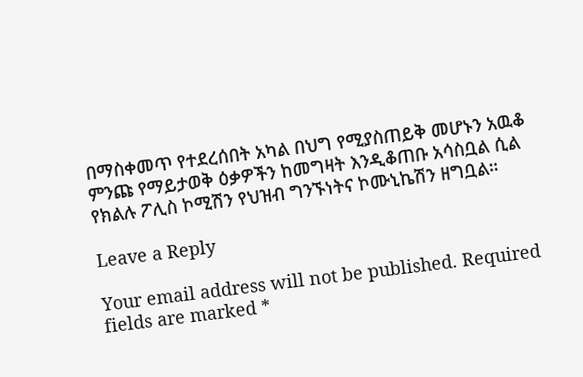በማስቀመጥ የተደረሰበት አካል በህግ የሚያስጠይቅ መሆኑን አዉቆ ምንጩ የማይታወቅ ዕቃዎችን ከመግዛት እንዲቆጠቡ አሳስቧል ሲል የክልሉ ፖሊስ ኮሚሽን የህዝብ ግንኙነትና ኮሙኒኬሽን ዘግቧል።

Leave a Reply

Your email address will not be published. Required fields are marked *